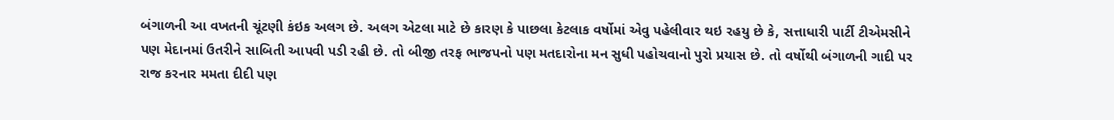બંગાળની આ વખતની ચૂંટણી કંઇક અલગ છે. અલગ એટલા માટે છે કારણ કે પાછલા કેટલાક વર્ષોમાં એવુ પહેલીવાર થઇ રહયુ છે કે, સત્તાધારી પાર્ટી ટીએમસીને પણ મેદાનમાં ઉતરીને સાબિતી આપવી પડી રહી છે. તો બીજી તરફ ભાજપનો પણ મતદારોના મન સુધી પહોચવાનો પુરો પ્રયાસ છે. તો વર્ષોથી બંગાળની ગાદી પર રાજ કરનાર મમતા દીદી પણ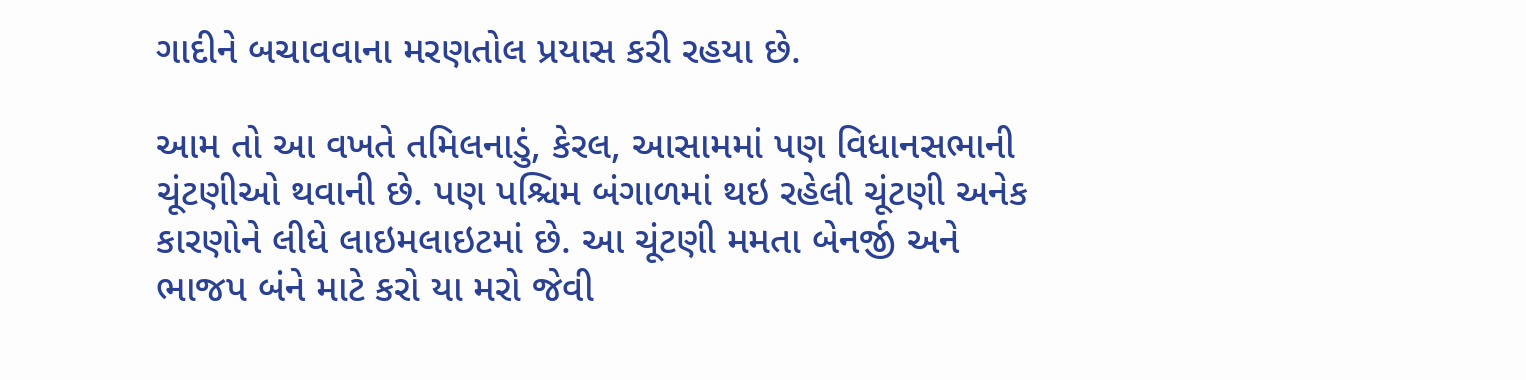ગાદીને બચાવવાના મરણતોલ પ્રયાસ કરી રહયા છે.

આમ તો આ વખતે તમિલનાડું, કેરલ, આસામમાં પણ વિધાનસભાની ચૂંટણીઓ થવાની છે. પણ પશ્ચિમ બંગાળમાં થઇ રહેલી ચૂંટણી અનેક કારણોને લીધે લાઇમલાઇટમાં છે. આ ચૂંટણી મમતા બેનર્જી અને ભાજપ બંને માટે કરો યા મરો જેવી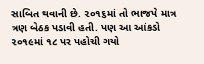સાબિત થવાની છે. ૨૦૧૬માં તો ભાજપે માત્ર ત્રણ બેઠક પડાવી હતી. પણ આ આંકડો ૨૦૧૯માં ૧૮ પર પહોચી ગયો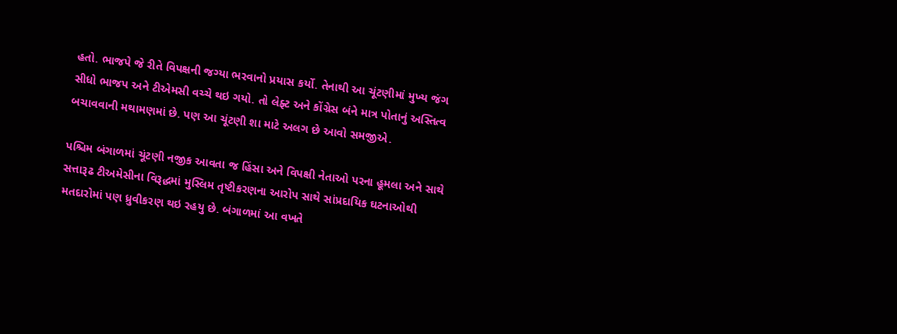હતો. ભાજપે જે રીતે વિપક્ષની જગ્યા ભરવાનો પ્રયાસ કર્યો. તેનાથી આ ચૂંટણીમાં મુખ્ય જંગ સીધો ભાજપ અને ટીએમસી વચ્ચે થઇ ગયો. તો લેફ્ટ અને કોંગ્રેસ બંને માત્ર પોતાનું અસ્તિત્વ બચાવવાની મથામણમાં છે. પણ આ ચૂંટણી શા માટે અલગ છે આવો સમજીએ.

પશ્ચિમ બંગાળમાં ચૂંટણી નજીક આવતા જ હિંસા અને વિપક્ષી નેતાઓ પરના હૂમલા અને સાથે સત્તારૂઢ ટીઅમેસીના વિરૂદ્ધમાં મુસ્લિમ તૃષ્ટીકરણના આરોપ સાથે સાંપ્રદાયિક ઘટનાઓથી મતદારોમાં પણ ધ્રુવીકરણ થઇ રહયુ છે. બંગાળમાં આ વખતે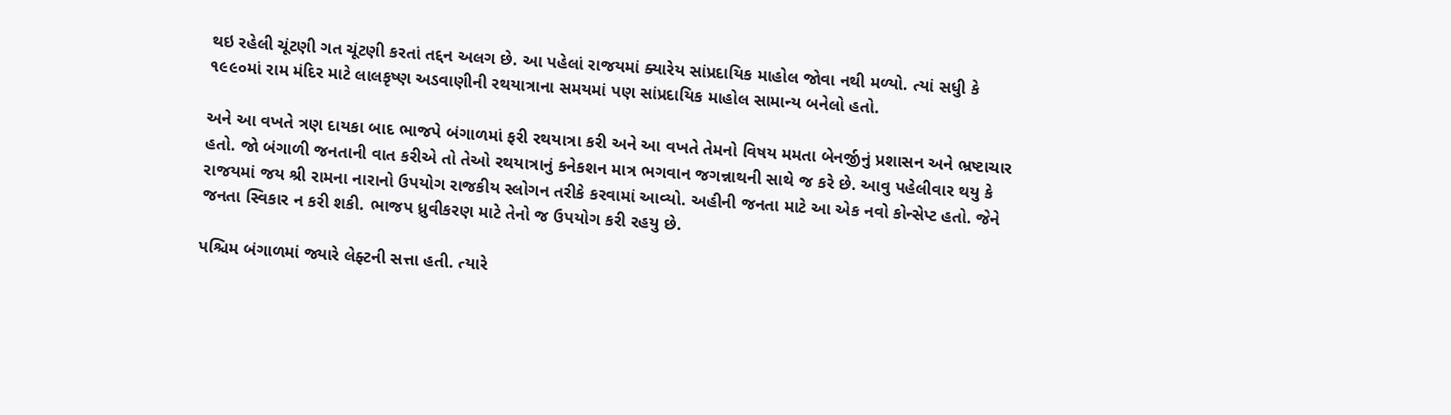થઇ રહેલી ચૂંટણી ગત ચૂંટણી કરતાં તદ્દન અલગ છે. આ પહેલાં રાજયમાં ક્યારેય સાંપ્રદાયિક માહોલ જોવા નથી મળ્યો. ત્યાં સધુી કે ૧૯૯૦માં રામ મંદિર માટે લાલકૃષ્ણ અડવાણીની રથયાત્રાના સમયમાં પણ સાંપ્રદાયિક માહોલ સામાન્ય બનેલો હતો.

અને આ વખતે ત્રણ દાયકા બાદ ભાજપે બંગાળમાં ફરી રથયાત્રા કરી અને આ વખતે તેમનો વિષય મમતા બેનર્જીનું પ્રશાસન અને ભ્રષ્ટાચાર હતો. જો બંગાળી જનતાની વાત કરીએ તો તેઓ રથયાત્રાનું કનેકશન માત્ર ભગવાન જગન્નાથની સાથે જ કરે છે. આવુ પહેલીવાર થયુ કે રાજયમાં જય શ્રી રામના નારાનો ઉપયોગ રાજકીય સ્લોગન તરીકે કરવામાં આવ્યો. અહીની જનતા માટે આ એક નવો કોન્સેપ્ટ હતો. જેને જનતા સ્વિકાર ન કરી શકી. ભાજપ ધ્રુવીકરણ માટે તેનો જ ઉપયોગ કરી રહયુ છે.

પશ્ચિમ બંગાળમાં જ્યારે લેફ્ટની સત્તા હતી. ત્યારે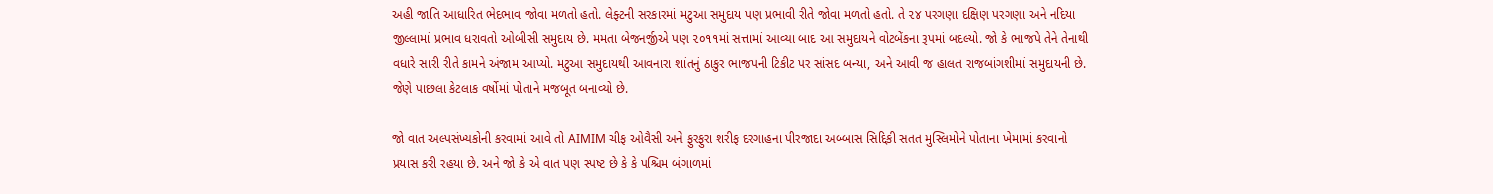અહી જાતિ આધારિત ભેદભાવ જોવા મળતો હતો. લેફ્ટની સરકારમાં મટુઆ સમુદાય પણ પ્રભાવી રીતે જોવા મળતો હતો. તે ૨૪ પરગણા દક્ષિણ પરગણા અને નદિયા જીલ્લામાં પ્રભાવ ધરાવતો ઓબીસી સમુદાય છે. મમતા બેજનર્જીએ પણ ૨૦૧૧માં સત્તામાં આવ્યા બાદ આ સમુદાયને વોટબેંકના રૂપમાં બદલ્યો. જો કે ભાજપે તેને તેનાથી વધારે સારી રીતે કામને અંજામ આપ્યો. મટુઆ સમુદાયથી આવનારા શાંતનું ઠાકુર ભાજપની ટિકીટ પર સાંસદ બન્યા, અને આવી જ હાલત રાજબાંગશીમાં સમુદાયની છે. જેણે પાછલા કેટલાક વર્ષોમાં પોતાને મજબૂત બનાવ્યો છે.

જો વાત અલ્પસંખ્યકોની કરવામાં આવે તો AIMIM ચીફ ઓવૈસી અને ફુરફુરા શરીફ દરગાહના પીરજાદા અબ્બાસ સિદ્દિકી સતત મુસ્લિમોને પોતાના ખેમામાં કરવાનો પ્રયાસ કરી રહયા છે. અને જો કે એ વાત પણ સ્પષ્ટ છે કે કે પશ્ચિમ બંગાળમાં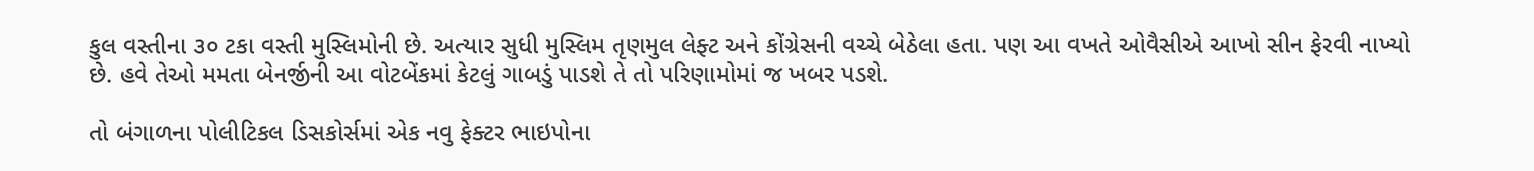કુલ વસ્તીના ૩૦ ટકા વસ્તી મુસ્લિમોની છે. અત્યાર સુધી મુસ્લિમ તૃણમુલ લેફ્ટ અને કોંગ્રેસની વચ્ચે બેઠેલા હતા. પણ આ વખતે ઓવૈસીએ આખો સીન ફેરવી નાખ્યો છે. હવે તેઓ મમતા બેનર્જીની આ વોટબેંકમાં કેટલું ગાબડું પાડશે તે તો પરિણામોમાં જ ખબર પડશે.

તો બંગાળના પોલીટિકલ ડિસકોર્સમાં એક નવુ ફેક્ટર ભાઇપોના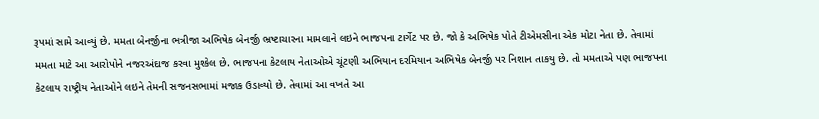રૂપમાં સામે આવ્યું છે. મમતા બેનર્જીના ભત્રીજા અભિષેક બેનર્જી ભ્રષ્ટાચારના મામલાને લઇને ભાજપના ટાર્ગેટ પર છે. જો કે અભિષેક પોતે ટીએમસીના એક મોટા નેતા છે. તેવામાં મમતા માટે આ આરોપોને નજરઅંદાજ કરવા મુશ્કેલ છે. ભાજપના કેટલાય નેતાઓએ ચૂંટણી અભિયાન દરમિયાન અભિષેક બેનર્જી પર નિશાન તાકયુ છે. તો મમતાએ પણ ભાજપના કેટલાય રાષ્ટ્રીય નેતાઓને લઇને તેમની સજનસભામાં મજાક ઉડાવ્યો છે. તેવામાં આ વખતે આ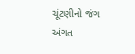ચૂંટણીનો જંગ અંગત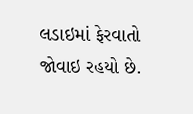લડાઇમાં ફેરવાતો જોવાઇ રહયો છે.